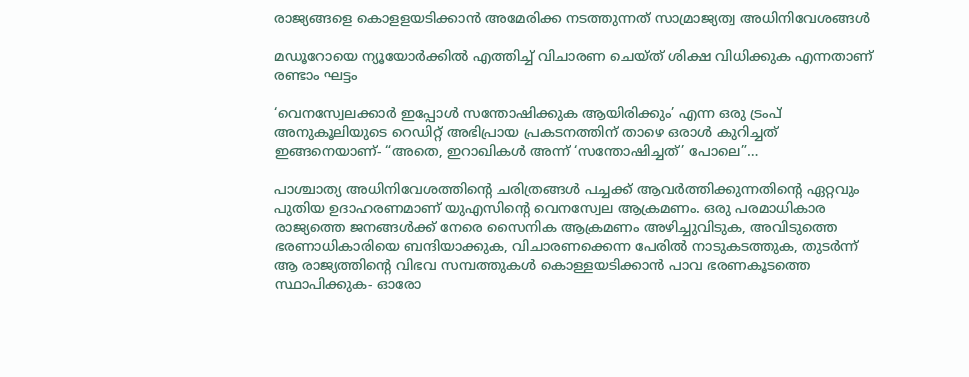രാജ്യങ്ങളെ കൊളളയടിക്കാൻ അമേരിക്ക നടത്തുന്നത് സാമ്രാജ്യത്വ അധിനിവേശങ്ങൾ

മഡൂറോയെ ന്യൂയോർക്കിൽ എത്തിച്ച് വിചാരണ ചെയ്‌ത്‌ ശിക്ഷ വിധിക്കുക എന്നതാണ് രണ്ടാം ഘട്ടം

‘വെനസ്വേലക്കാർ ഇപ്പോൾ സന്തോഷിക്കുക ആയിരിക്കും’ എന്ന ഒരു ട്രംപ് അനുകൂലിയുടെ റെഡിറ്റ് അഭിപ്രായ പ്രകടനത്തിന് താഴെ ഒരാൾ കുറിച്ചത് ഇങ്ങനെയാണ്- “അതെ, ഇറാഖികൾ അന്ന് ‘സന്തോഷിച്ചത്’ പോലെ”…

പാശ്ചാത്യ അധിനിവേശത്തിൻ്റെ ചരിത്രങ്ങൾ പച്ചക്ക് ആവർത്തിക്കുന്നതിന്‍റെ ഏറ്റവും പുതിയ ഉദാഹരണമാണ് യുഎസിൻ്റെ വെനസ്വേല ആക്രമണം. ഒരു പരമാധികാര രാജ്യത്തെ ജനങ്ങൾക്ക് നേരെ സൈനിക ആക്രമണം അഴിച്ചുവിടുക, അവിടുത്തെ ഭരണാധികാരിയെ ബന്ദിയാക്കുക, വിചാരണക്കെന്ന പേരിൽ നാടുകടത്തുക, തുടർന്ന് ആ രാജ്യത്തിന്‍റെ വിഭവ സമ്പത്തുകൾ കൊള്ളയടിക്കാൻ പാവ ഭരണകൂടത്തെ സ്ഥാപിക്കുക- ഓരോ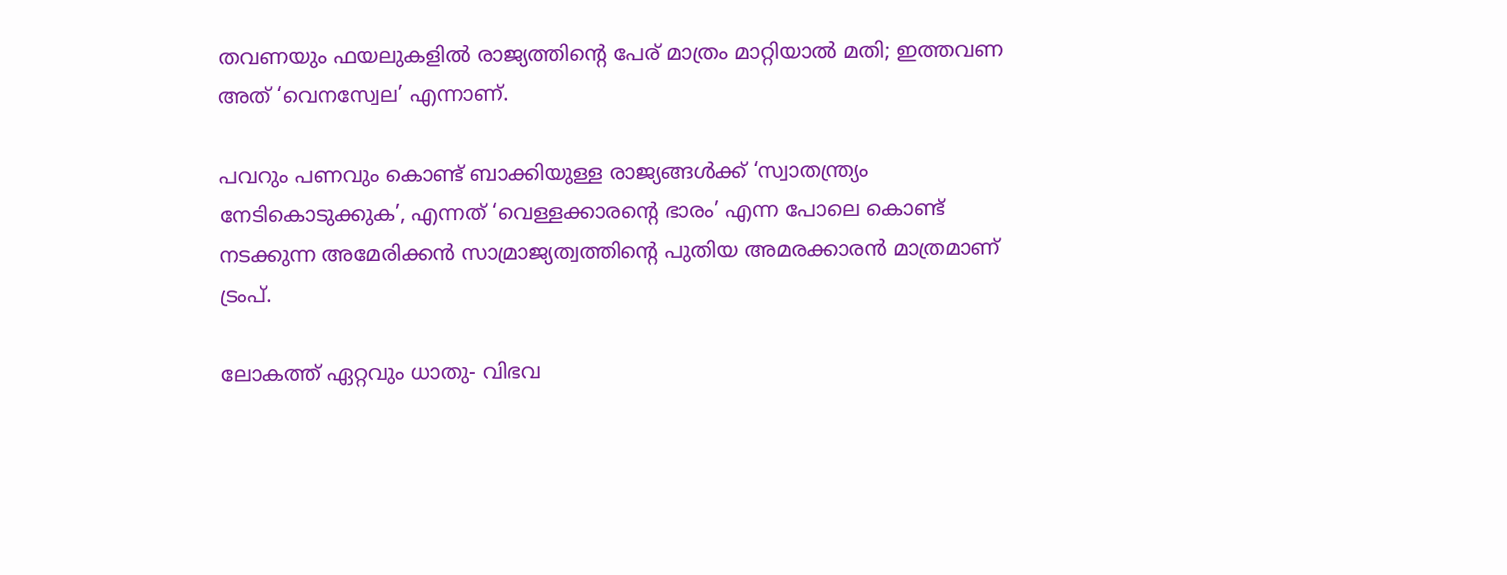തവണയും ഫയലുകളിൽ രാജ്യത്തിന്‍റെ പേര് മാത്രം മാറ്റിയാൽ മതി; ഇത്തവണ അത് ‘വെനസ്വേല’ എന്നാണ്.

പവറും പണവും കൊണ്ട് ബാക്കിയുള്ള രാജ്യങ്ങൾക്ക് ‘സ്വാതന്ത്ര്യം നേടികൊടുക്കുക’, എന്നത് ‘വെള്ളക്കാരൻ്റെ ഭാരം’ എന്ന പോലെ കൊണ്ട് നടക്കുന്ന അമേരിക്കൻ സാമ്രാജ്യത്വത്തിൻ്റെ പുതിയ അമരക്കാരൻ മാത്രമാണ് ട്രംപ്.

ലോകത്ത് ഏറ്റവും ധാതു- വിഭവ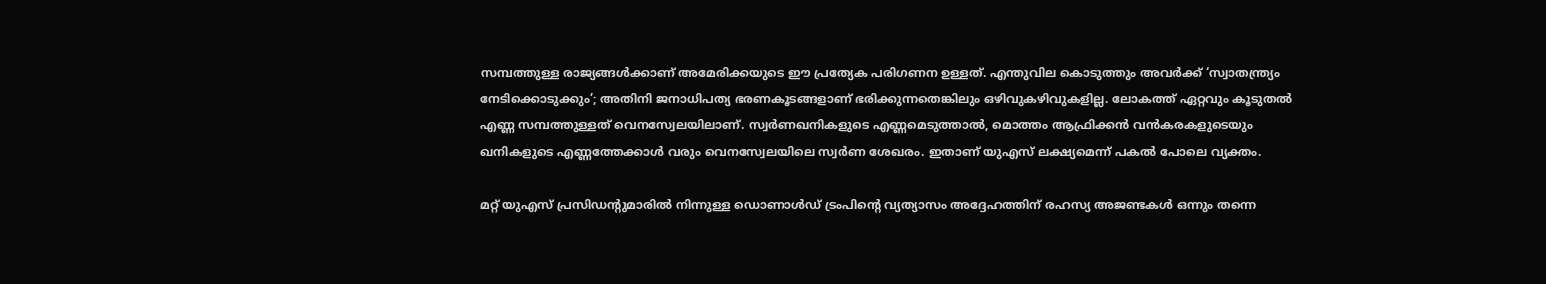സമ്പത്തുള്ള രാജ്യങ്ങൾക്കാണ് അമേരിക്കയുടെ ഈ പ്രത്യേക പരിഗണന ഉള്ളത്. എന്തുവില കൊടുത്തും അവർക്ക് ‘സ്വാതന്ത്ര്യം നേടിക്കൊടുക്കും’; അതിനി ജനാധിപത്യ ഭരണകൂടങ്ങളാണ് ഭരിക്കുന്നതെങ്കിലും ഒ‍ഴിവുക‍ഴിവുകളില്ല. ലോകത്ത് ഏറ്റവും കൂടുതൽ എണ്ണ സമ്പത്തുള്ളത് വെനസ്വേലയിലാണ്. സ്വർണഖനികളുടെ എണ്ണമെടുത്താൽ, മൊത്തം ആഫ്രിക്കൻ വൻകരകളുടെയും ഖനികളുടെ എണ്ണത്തേക്കാൾ വരും വെനസ്വേലയിലെ സ്വർണ ശേഖരം. ഇതാണ് യുഎസ് ലക്ഷ്യമെന്ന് പകൽ പോലെ വ്യക്തം.

മറ്റ് യുഎസ് പ്രസിഡന്റുമാരിൽ നിന്നുള്ള ഡൊണാൾഡ് ട്രംപിൻ്റെ വ്യത്യാസം അദ്ദേഹത്തിന് രഹസ്യ അജണ്ടകൾ ഒന്നും തന്നെ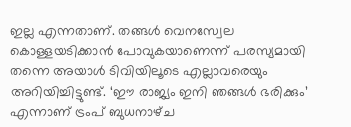ഇല്ല എന്നതാണ്. തങ്ങൾ വെനസ്വേല കൊള്ളയടിക്കാൻ പോവുകയാണെന്ന് പരസ്യമായി തന്നെ അയാൾ ടിവിയിലൂടെ എല്ലാവരെയും അറിയിച്ചിട്ടുണ്ട്. ‘ഈ രാജ്യം ഇനി ഞങ്ങൾ ഭരിക്കും’ എന്നാണ് ട്രംപ് ബുധനാഴ്‌ച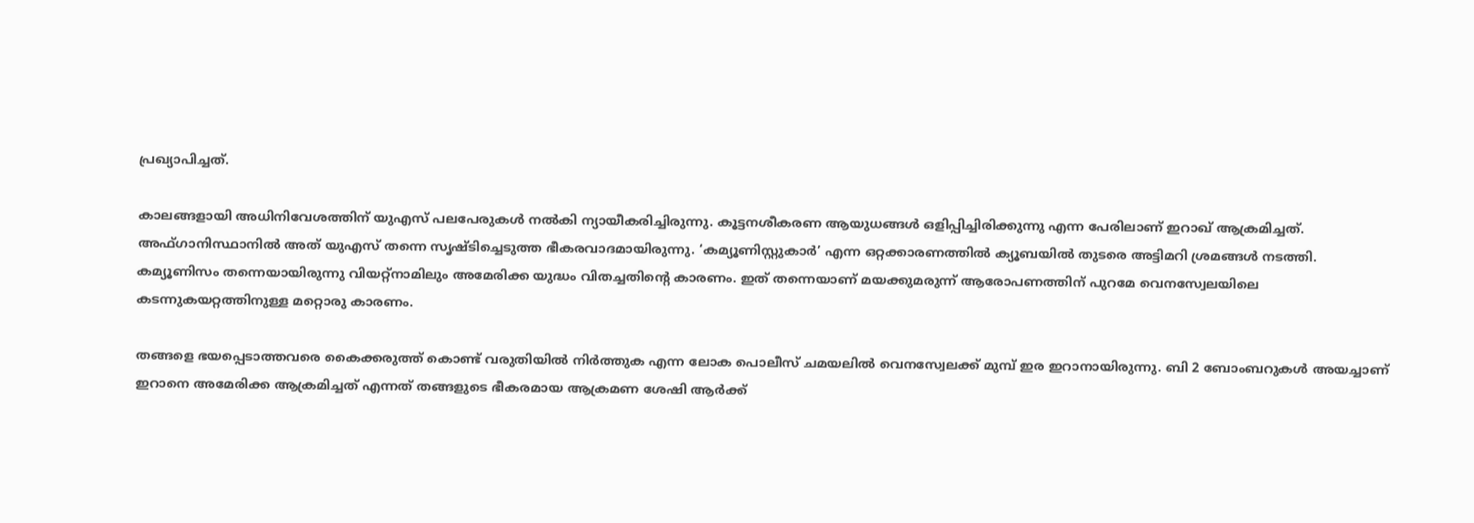പ്രഖ്യാപിച്ചത്.

കാലങ്ങളായി അധിനിവേശത്തിന് യുഎസ് പലപേരുകൾ നൽകി ന്യായീകരിച്ചിരുന്നു. കൂട്ടനശീകരണ ആയുധങ്ങൾ ഒളിപ്പിച്ചിരിക്കുന്നു എന്ന പേരിലാണ് ഇറാഖ് ആക്രമിച്ചത്. അഫ്‌ഗാനിസ്ഥാനിൽ അത് യുഎസ് തന്നെ സൃഷ്‌ടിച്ചെടുത്ത ഭീകരവാദമായിരുന്നു. ‘കമ്യൂണിസ്റ്റുകാർ’ എന്ന ഒറ്റക്കാരണത്തിൽ ക്യൂബയിൽ തുടരെ അട്ടിമറി ശ്രമങ്ങൾ നടത്തി. കമ്യൂണിസം തന്നെയായിരുന്നു വിയറ്റ്നാമിലും അമേരിക്ക യുദ്ധം വിതച്ചതിൻ്റെ കാരണം. ഇത് തന്നെയാണ് മയക്കുമരുന്ന് ആരോപണത്തിന് പുറമേ വെനസ്വേലയിലെ കടന്നുകയറ്റത്തിനുള്ള മറ്റൊരു കാരണം.

തങ്ങളെ ഭയപ്പെടാത്തവരെ കൈക്കരുത്ത് കൊണ്ട് വരുതിയിൽ നിർത്തുക എന്ന ലോക പൊലീസ് ചമയലിൽ വെനസ്വേലക്ക് മുമ്പ് ഇര ഇറാനായിരുന്നു. ബി 2 ബോംബറുകൾ അയച്ചാണ് ഇറാനെ അമേരിക്ക ആക്രമിച്ചത് എന്നത് തങ്ങളുടെ ഭീകരമായ ആക്രമണ ശേഷി ആർക്ക്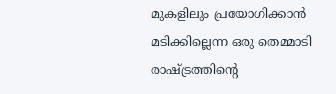മുകളിലും പ്രയോഗിക്കാൻ മടിക്കില്ലെന്ന ഒരു തെമ്മാടി രാഷ്ട്രത്തിന്‍റെ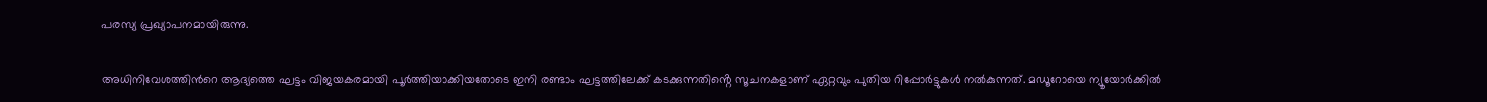പരസ്യ പ്രഖ്യാപനമായിരുന്നു.

അധിനിവേശത്തിന്‍റെ ആദ്യത്തെ ഘട്ടം വിജയകരമായി പൂർത്തിയാക്കിയതോടെ ഇനി രണ്ടാം ഘട്ടത്തിലേക്ക് കടക്കുന്നതിൻ്റെ സൂചനകളാണ് ഏറ്റവും പുതിയ റിപ്പോർട്ടുകൾ നൽകുന്നത്. മഡൂറോയെ ന്യൂയോർക്കിൽ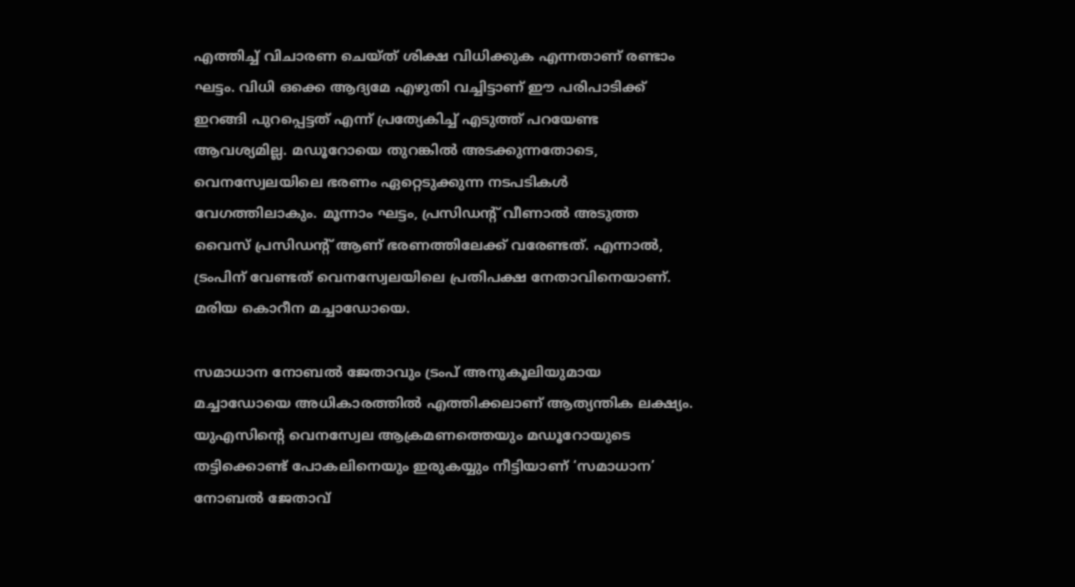എത്തിച്ച് വിചാരണ ചെയ്‌ത്‌ ശിക്ഷ വിധിക്കുക എന്നതാണ് രണ്ടാം ഘട്ടം. വിധി ഒക്കെ ആദ്യമേ എഴുതി വച്ചിട്ടാണ് ഈ പരിപാടിക്ക് ഇറങ്ങി പുറപ്പെട്ടത് എന്ന് പ്രത്യേകിച്ച് എടുത്ത് പറയേണ്ട ആവശ്യമില്ല. മഡൂറോയെ തുറങ്കിൽ അടക്കുന്നതോടെ, വെനസ്വേലയിലെ ഭരണം ഏറ്റെടുക്കുന്ന നടപടികൾ വേഗത്തിലാകും. മൂന്നാം ഘട്ടം, പ്രസിഡന്റ് വീണാൽ അടുത്ത വൈസ് പ്രസിഡന്റ് ആണ് ഭരണത്തിലേക്ക് വരേണ്ടത്. എന്നാൽ, ട്രംപിന് വേണ്ടത് വെനസ്വേലയിലെ പ്രതിപക്ഷ നേതാവിനെയാണ്. മരിയ കൊറീന മച്ചാഡോയെ.

സമാധാന നോബൽ ജേതാവും ട്രംപ് അനുകൂലിയുമായ മച്ചാഡോയെ അധികാരത്തിൽ എത്തിക്കലാണ് ആത്യന്തിക ലക്ഷ്യം. യുഎസിൻ്റെ വെനസ്വേല ആക്രമണത്തെയും മഡൂറോയുടെ തട്ടിക്കൊണ്ട് പോകലിനെയും ഇരുകയ്യും നീട്ടിയാണ് ‘സമാധാന’ നോബൽ ജേതാവ്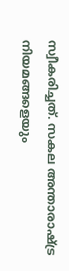സ്വീകരിച്ചത്. സകല അന്താരാഷ്ട്ര നിയമങ്ങളെയും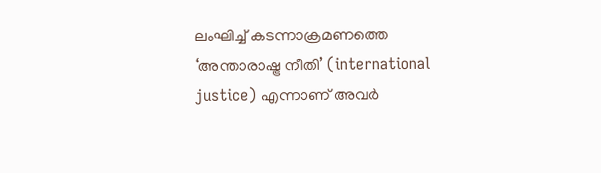ലംഘിച്ച്‌ കടന്നാക്രമണത്തെ ‘അന്താരാഷ്ട്ര നീതി’ (international justice) എന്നാണ് അവർ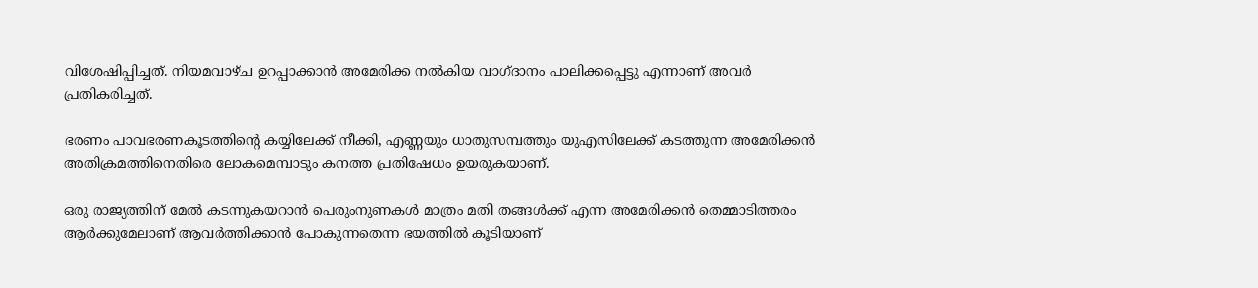വിശേഷിപ്പിച്ചത്. നിയമവാഴ്‌ച ഉറപ്പാക്കാൻ അമേരിക്ക നൽകിയ വാഗ്ദാനം പാലിക്കപ്പെട്ടു എന്നാണ് അവർ പ്രതികരിച്ചത്.

ഭരണം പാവഭരണകൂടത്തിൻ്റെ കയ്യിലേക്ക് നീക്കി, എണ്ണയും ധാതുസമ്പത്തും യുഎസിലേക്ക് കടത്തുന്ന അമേരിക്കൻ അതിക്രമത്തിനെതിരെ ലോകമെമ്പാടും കനത്ത പ്രതിഷേധം ഉയരുകയാണ്.

ഒരു രാജ്യത്തിന് മേൽ കടന്നുകയറാൻ പെരുംനുണകൾ മാത്രം മതി തങ്ങൾക്ക് എന്ന അമേരിക്കൻ തെമ്മാടിത്തരം ആർക്കുമേലാണ് ആവർത്തിക്കാൻ പോകുന്നതെന്ന ഭയത്തിൽ കൂടിയാണ്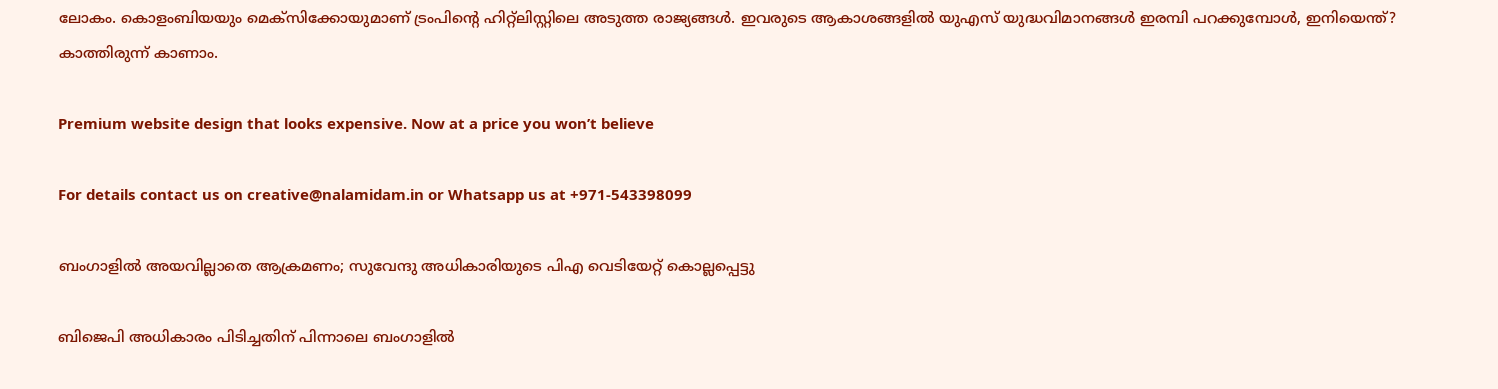ലോകം. കൊളംബിയയും മെക്‌സിക്കോയുമാണ് ട്രംപിൻ്റെ ഹിറ്റ്‌ലിസ്റ്റിലെ അടുത്ത രാജ്യങ്ങൾ. ഇവരുടെ ആകാശങ്ങളിൽ യുഎസ് യുദ്ധവിമാനങ്ങൾ ഇരമ്പി പറക്കുമ്പോൾ, ഇനിയെന്ത്? കാത്തിരുന്ന് കാണാം.

Premium website design that looks expensive. Now at a price you won’t believe

For details contact us on creative@nalamidam.in or Whatsapp us at +971-543398099

ബംഗാളിൽ അയവില്ലാതെ ആക്രമണം; സുവേന്ദു അധികാരിയുടെ പിഎ വെടിയേറ്റ് കൊല്ലപ്പെട്ടു

ബിജെപി അധികാരം പിടിച്ചതിന് പിന്നാലെ ബംഗാളിൽ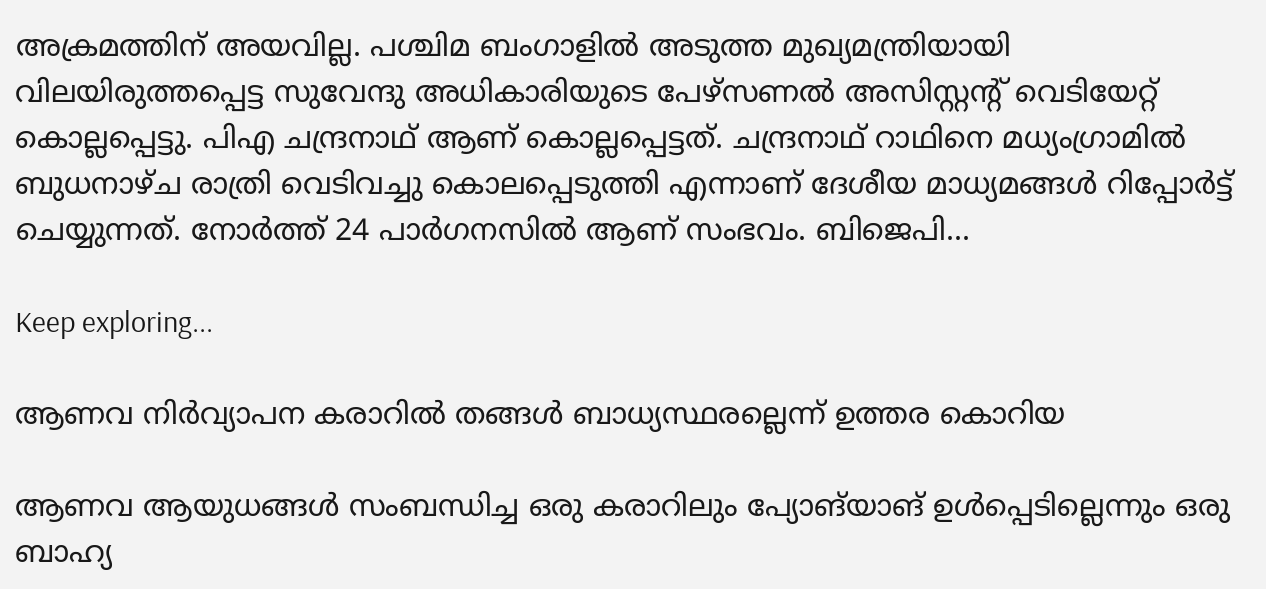അക്രമത്തിന് അയവില്ല. പശ്ചിമ ബംഗാളിൽ അടുത്ത മുഖ്യമന്ത്രിയായി വിലയിരുത്തപ്പെട്ട സുവേന്ദു അധികാരിയുടെ പേഴ്‌സണൽ അസിസ്റ്റന്റ് വെടിയേറ്റ് കൊല്ലപ്പെട്ടു. പിഎ ചന്ദ്രനാഥ് ആണ് കൊല്ലപ്പെട്ടത്. ചന്ദ്രനാഥ് റാഥിനെ മധ്യംഗ്രാമിൽ ബുധനാഴ്‌ച രാത്രി വെടിവച്ചു കൊലപ്പെടുത്തി എന്നാണ് ദേശീയ മാധ്യമങ്ങൾ റിപ്പോ‍ർട്ട് ചെയ്യുന്നത്. നോർത്ത് 24 പാർഗനസിൽ ആണ് സംഭവം. ബിജെപി...

Keep exploring...

ആണവ നിർവ്യാപന കരാറിൽ തങ്ങൾ ബാധ്യസ്ഥരല്ലെന്ന് ഉത്തര കൊറിയ

ആണവ ആയുധങ്ങൾ സംബന്ധിച്ച ഒരു കരാറിലും പ്യോങ്‌യാങ് ഉൾപ്പെടില്ലെന്നും ഒരു ബാഹ്യ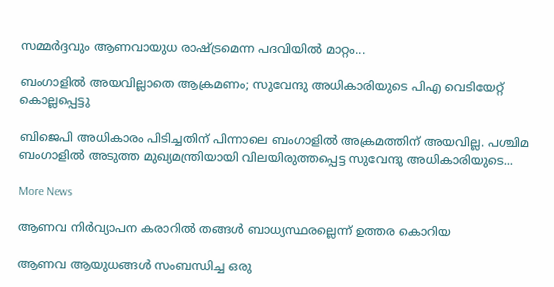സമ്മർദ്ദവും ആണവായുധ രാഷ്ട്രമെന്ന പദവിയിൽ മാറ്റം...

ബംഗാളിൽ അയവില്ലാതെ ആക്രമണം; സുവേന്ദു അധികാരിയുടെ പിഎ വെടിയേറ്റ് കൊല്ലപ്പെട്ടു

ബിജെപി അധികാരം പിടിച്ചതിന് പിന്നാലെ ബംഗാളിൽ അക്രമത്തിന് അയവില്ല. പശ്ചിമ ബംഗാളിൽ അടുത്ത മുഖ്യമന്ത്രിയായി വിലയിരുത്തപ്പെട്ട സുവേന്ദു അധികാരിയുടെ...

More News

ആണവ നിർവ്യാപന കരാറിൽ തങ്ങൾ ബാധ്യസ്ഥരല്ലെന്ന് ഉത്തര കൊറിയ

ആണവ ആയുധങ്ങൾ സംബന്ധിച്ച ഒരു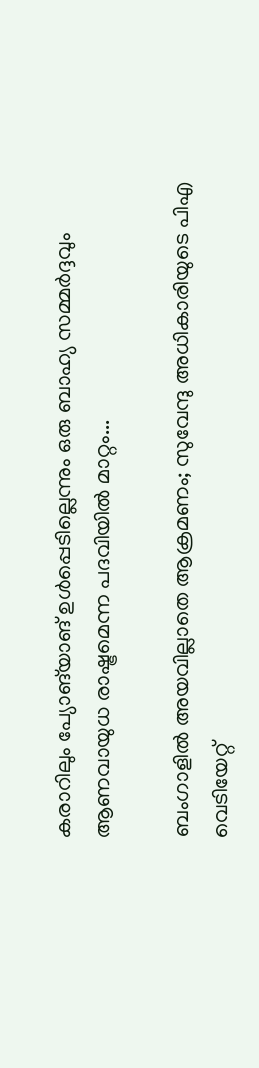കരാറിലും പ്യോങ്‌യാങ് ഉൾപ്പെടില്ലെന്നും ഒരു ബാഹ്യ സമ്മർദ്ദവും ആണവായുധ രാഷ്ട്രമെന്ന പദവിയിൽ മാറ്റം...

ബംഗാളിൽ അയവില്ലാതെ ആക്രമണം; സുവേന്ദു അധികാരിയുടെ പിഎ വെടിയേറ്റ്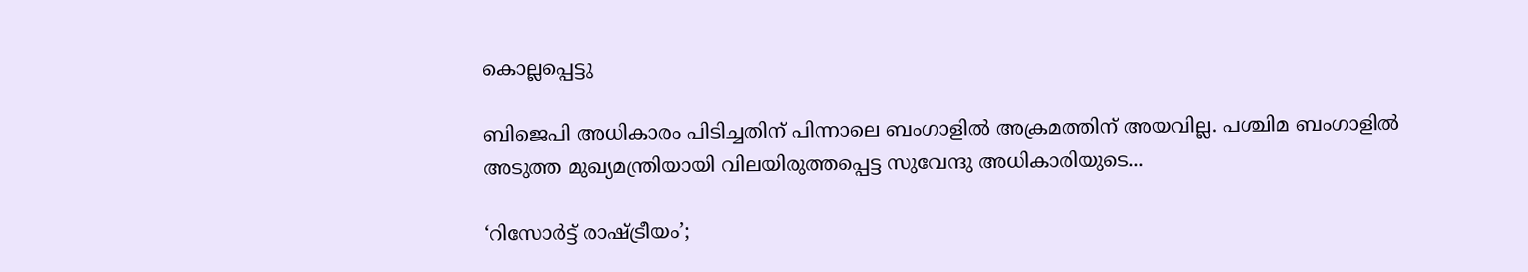കൊല്ലപ്പെട്ടു

ബിജെപി അധികാരം പിടിച്ചതിന് പിന്നാലെ ബംഗാളിൽ അക്രമത്തിന് അയവില്ല. പശ്ചിമ ബംഗാളിൽ അടുത്ത മുഖ്യമന്ത്രിയായി വിലയിരുത്തപ്പെട്ട സുവേന്ദു അധികാരിയുടെ...

‘റിസോര്‍ട്ട് രാഷ്ട്രീയം’;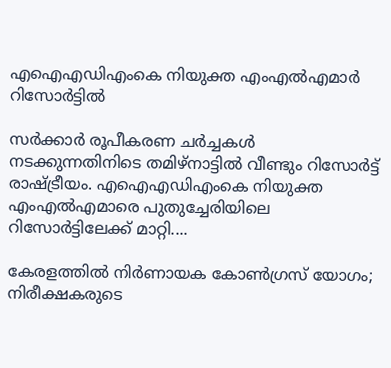എഐഎഡിഎംകെ നിയുക്ത എംഎല്‍എമാര്‍ റിസോര്‍ട്ടില്‍

സര്‍ക്കാര്‍ രൂപീകരണ ചര്‍ച്ചകള്‍ നടക്കുന്നതിനിടെ തമിഴ്‌നാട്ടില്‍ വീണ്ടും റിസോര്‍ട്ട് രാഷ്ട്രീയം. എഐഎഡിഎംകെ നിയുക്ത എംഎല്‍എമാരെ പുതുച്ചേരിയിലെ റിസോര്‍ട്ടിലേക്ക് മാറ്റി....

കേരളത്തിൽ നിര്‍ണായക കോണ്‍ഗ്രസ് യോഗം; നിരീക്ഷകരുടെ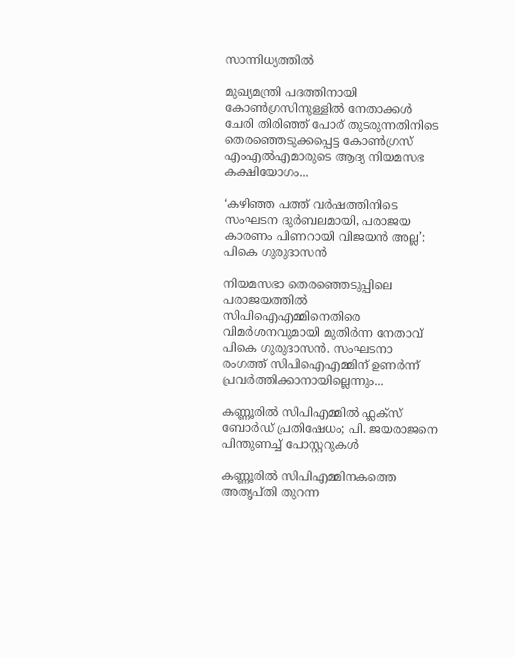സാന്നിധ്യത്തില്‍

മുഖ്യമന്ത്രി പദത്തിനായി കോണ്‍ഗ്രസിനുള്ളില്‍ നേതാക്കള്‍ ചേരി തിരിഞ്ഞ് പോര് തുടരുന്നതിനിടെ തെരഞ്ഞെടുക്കപ്പെട്ട കോണ്‍ഗ്രസ് എംഎല്‍എമാരുടെ ആദ്യ നിയമസഭ കക്ഷിയോഗം...

‘കഴിഞ്ഞ പത്ത് വർഷത്തിനിടെ സംഘടന ദുർബലമായി, പരാജയ കാരണം പിണറായി വിജയൻ അല്ല’: പികെ ഗുരുദാസൻ

നിയമസഭാ തെരഞ്ഞെടുപ്പിലെ പരാജയത്തിൽ സിപിഐഎമ്മിനെതിരെ വിമർശനവുമായി മുതിർന്ന നേതാവ് പികെ ഗുരുദാസൻ. സംഘടനാ രംഗത്ത് സിപിഐഎമ്മിന് ഉണർന്ന് പ്രവർത്തിക്കാനായില്ലെന്നും...

കണ്ണൂരിൽ സിപിഎമ്മിൽ ഫ്ലക്‌സ് ബോർഡ് പ്രതിഷേധം; പി. ജയരാജനെ പിന്തുണച്ച് പോസ്റ്ററുകൾ

കണ്ണൂരിൽ സിപിഎമ്മിനകത്തെ അതൃപ്തി തുറന്ന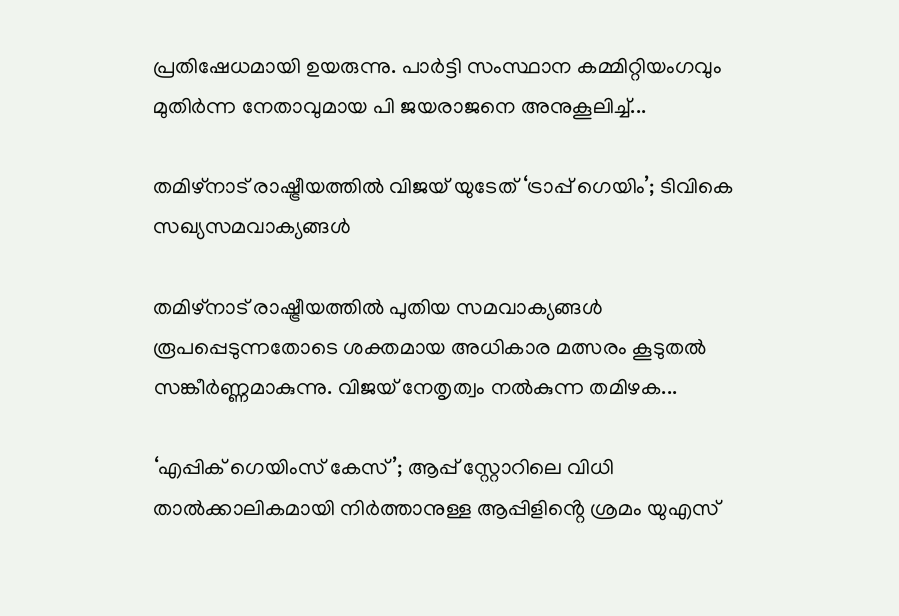പ്രതിഷേധമായി ഉയരുന്നു. പാർട്ടി സംസ്ഥാന കമ്മിറ്റിയംഗവും മുതിർന്ന നേതാവുമായ പി ജയരാജനെ അനുകൂലിച്ച്...

തമിഴ്‌നാട് രാഷ്ട്രീയത്തിൽ വിജയ് യുടേത് ‘ട്രാപ്പ് ഗെയിം’; ടിവികെ സഖ്യസമവാക്യങ്ങൾ

തമിഴ്‌നാട് രാഷ്ട്രീയത്തിൽ പുതിയ സമവാക്യങ്ങൾ രൂപപ്പെടുന്നതോടെ ശക്തമായ അധികാര മത്സരം കൂടുതൽ സങ്കീർണ്ണമാകുന്നു. വിജയ് നേതൃത്വം നൽകുന്ന തമിഴക...

‘എപ്പിക് ഗെയിംസ് കേസ്’; ആപ്പ് സ്റ്റോറിലെ വിധി താൽക്കാലികമായി നിർത്താനുള്ള ആപ്പിളിൻ്റെ ശ്രമം യുഎസ്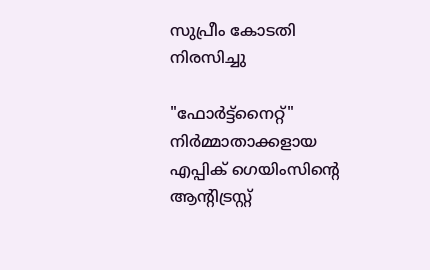സുപ്രീം കോടതി നിരസിച്ചു

"ഫോർട്ട്‌നൈറ്റ്" നിർമ്മാതാക്കളായ എപ്പിക് ഗെയിംസിൻ്റെ ആന്റിട്രസ്റ്റ്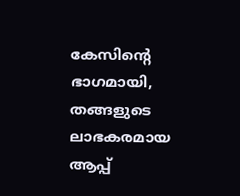കേസിൻ്റെ ഭാഗമായി, തങ്ങളുടെ ലാഭകരമായ ആപ്പ്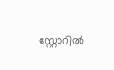സ്റ്റോറിൽ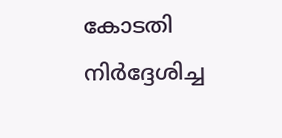കോടതി നിർദ്ദേശിച്ച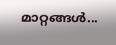മാറ്റങ്ങൾ...